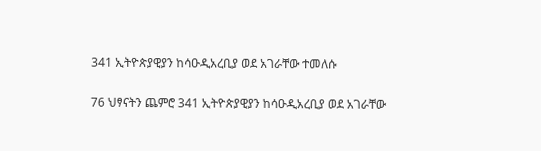341 ኢትዮጵያዊያን ከሳዑዲአረቢያ ወደ አገራቸው ተመለሱ

76 ህፃናትን ጨምሮ 341 ኢትዮጵያዊያን ከሳዑዲአረቢያ ወደ አገራቸው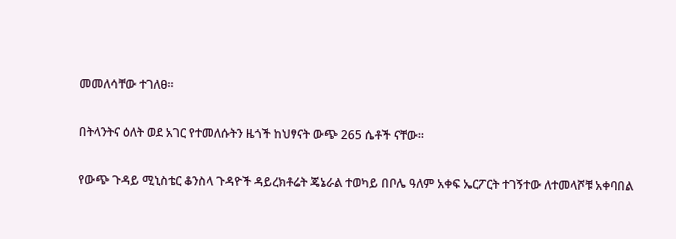መመለሳቸው ተገለፀ።

በትላንትና ዕለት ወደ አገር የተመለሱትን ዜጎች ከህፃናት ውጭ 265 ሴቶች ናቸው።

የውጭ ጉዳይ ሚኒስቴር ቆንስላ ጉዳዮች ዳይረክቶሬት ጄኔራል ተወካይ በቦሌ ዓለም አቀፍ ኤርፖርት ተገኝተው ለተመላሾቹ አቀባበል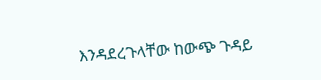እንዳደረጉላቸው ከውጭ ጉዳይ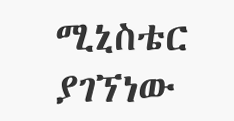ሚኒስቴር ያገኘነው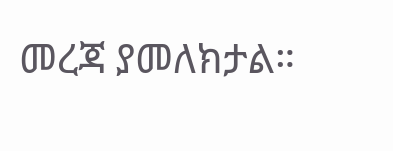መረጃ ያመለክታል።